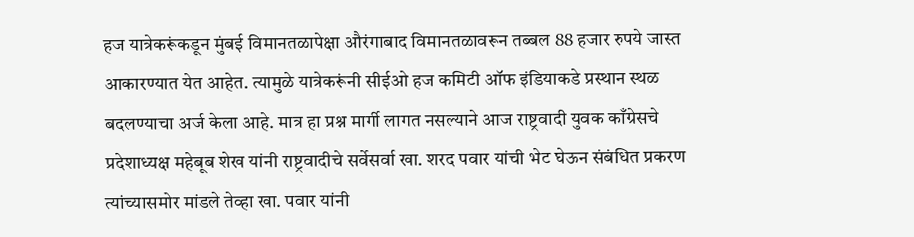हज यात्रेकरूंकडून मुंबई विमानतळापेक्षा औरंगाबाद विमानतळावरून तब्बल 88 हजार रुपये जास्त आकारण्यात येत आहेत. त्यामुळे यात्रेकरूंनी सीईओ हज कमिटी ऑफ इंडियाकडे प्रस्थान स्थळ बदलण्याचा अर्ज केला आहे. मात्र हा प्रश्न मार्गी लागत नसल्याने आज राष्ट्रवादी युवक काँग्रेसचे प्रदेशाध्यक्ष महेबूब शेख यांनी राष्ट्रवादीचे सर्वेसर्वा खा. शरद पवार यांची भेट घेऊन संबंधित प्रकरण त्यांच्यासमोर मांडले तेव्हा खा. पवार यांनी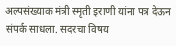अल्पसंख्याक मंत्री स्मृती इराणी यांना पत्र देऊन संपर्क साधला. सदरचा विषय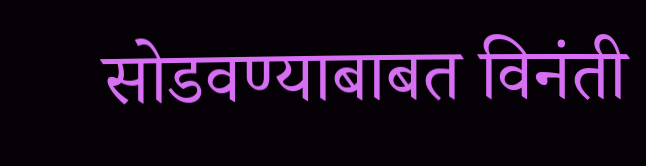सोडवण्याबाबत विनंती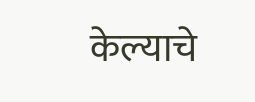केल्याचे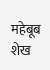महेबूब शेख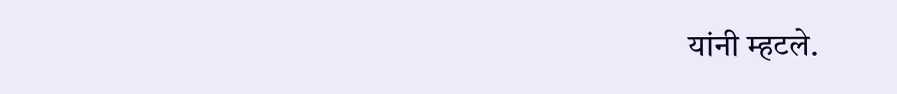यांनी म्हटले.